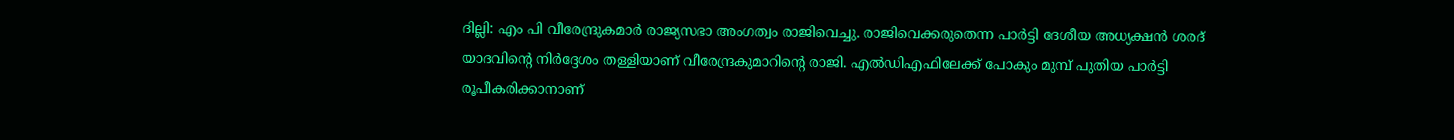ദില്ലി: എം പി വീരേന്ദ്രുകമാര്‍ രാജ്യസഭാ അംഗത്വം രാജിവെച്ചു. രാജിവെക്കരുതെന്ന പാര്‍ട്ടി ദേശീയ അധ്യക്ഷന്‍ ശരദ് യാദവിന്റെ നിര്‍ദ്ദേശം തള്ളിയാണ് വീരേന്ദ്രകുമാറിന്റെ രാജി. എല്‍ഡിഎഫിലേക്ക് പോകും മുമ്പ് പുതിയ പാര്‍ട്ടി രൂപീകരിക്കാനാണ്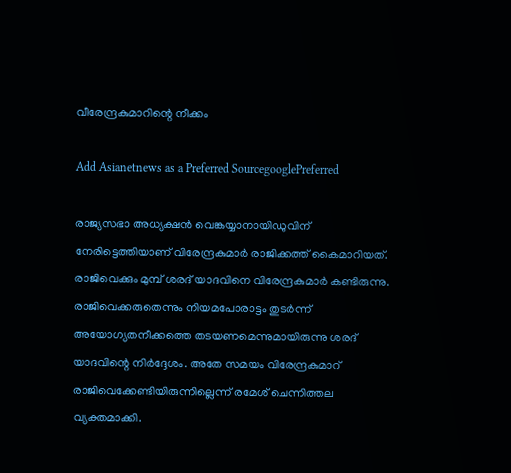വീരേന്ദ്രകുമാറിന്റെ നീക്കം

Add Asianetnews as a Preferred SourcegooglePreferred

രാജ്യസഭാ അധ്യക്ഷന്‍ വെങ്കയ്യാനായിഡുവിന് നേരിട്ടെത്തിയാണ് വിരേന്ദ്രകുമാര്‍ രാജിക്കത്ത് കൈമാറിയത്.
രാജിവെക്കും മുമ്പ് ശരദ് യാദവിനെ വിരേന്ദ്രകുമാര്‍ കണ്ടിരുന്നു. രാജിവെക്കരുതെന്നും നിയമപോരാട്ടം തുടര്‍ന്ന് അയോഗ്യതനീക്കത്തെ തടയണമെന്നുമായിരുന്നു ശരദ് യാദവിന്റെ നിര്‍ദ്ദേശം. അതേ സമയം വിരേന്ദ്രകുമാറ്‍ രാജിവെക്കേണ്ടിയിരുന്നില്ലെന്ന് രമേശ് ചെന്നിത്തല വ്യക്തമാക്കി.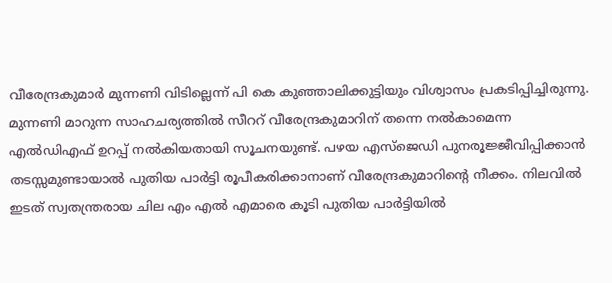വീരേന്ദ്രകുമാര്‍ മുന്നണി വിടില്ലെന്ന് പി കെ കുഞ്ഞാലിക്കുട്ടിയും വിശ്വാസം പ്രകടിപ്പിച്ചിരുന്നു. മുന്നണി മാറുന്ന സാഹചര്യത്തില്‍ സീററ് വീരേന്ദ്രകുമാറിന് തന്നെ നല്‍കാമെന്ന എല്‍ഡിഎഫ് ഉറപ്പ് നല്‍കിയതായി സൂചനയുണ്ട്. പഴയ എസ്ജെഡി പുനരൂജ്ജീവിപ്പിക്കാന്‍ തടസ്സമുണ്ടായാല്‍ പുതിയ പാര്‍ട്ടി രൂപീകരിക്കാനാണ് വീരേന്ദ്രകുമാറിന്റെ നീക്കം. നിലവില്‍ ഇടത് സ്വതന്ത്രരായ ചില എം എല്‍ എമാരെ കൂടി പുതിയ പാര്‍ട്ടിയില്‍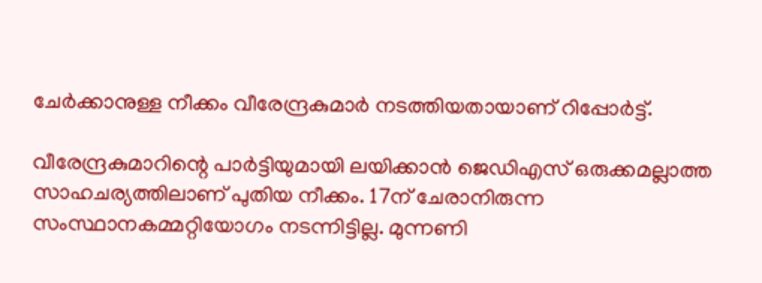ചേര്‍ക്കാനുള്ള നീക്കം വീരേന്ദ്രകുമാര്‍ നടത്തിയതായാണ് റിപ്പോര്‍ട്ട്.

വീരേന്ദ്രകുമാറിന്റെ പാര്‍ട്ടിയുമായി ലയിക്കാന്‍ ജെഡിഎസ് ഒരുക്കമല്ലാത്ത സാഹചര്യത്തിലാണ് പുതിയ നീക്കം. 17ന് ചേരാനിരുന്ന സംസ്ഥാനകമ്മറ്റിയോഗം നടന്നിട്ടില്ല. മുന്നണി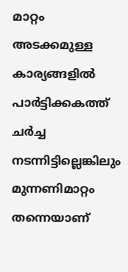മാറ്റം അടക്കമുള്ള കാര്യങ്ങളില്‍ പാര്‍ട്ടിക്കകത്ത് ചര്‍ച്ച നടന്നിട്ടില്ലെങ്കിലും മുന്നണിമാറ്റം തന്നെയാണ്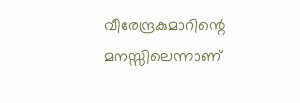വീരേന്ദ്രകുമാറിന്റെ മനസ്സിലെന്നാണ്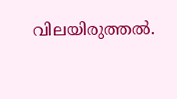വിലയിരുത്തല്‍.